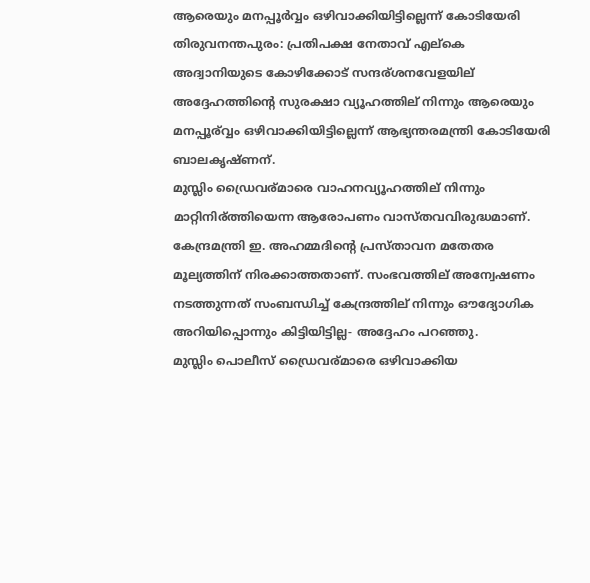ആരെയും മനപ്പൂര്‍വ്വം ഒഴിവാക്കിയിട്ടില്ലെന്ന്‌ കോടിയേരി
തിരുവനന്തപുരം: പ്രതിപക്ഷ നേതാവ് എല്കെ അദ്വാനിയുടെ കോഴിക്കോട് സന്ദര്ശനവേളയില് അദ്ദേഹത്തിന്റെ സുരക്ഷാ വ്യൂഹത്തില് നിന്നും ആരെയും മനപ്പൂര്വ്വം ഒഴിവാക്കിയിട്ടില്ലെന്ന് ആഭ്യന്തരമന്ത്രി കോടിയേരി ബാലകൃഷ്ണന്.
മുസ്ലിം ഡ്രൈവര്മാരെ വാഹനവ്യൂഹത്തില് നിന്നും മാറ്റിനിര്ത്തിയെന്ന ആരോപണം വാസ്തവവിരുദ്ധമാണ്. കേന്ദ്രമന്ത്രി ഇ. അഹമ്മദിന്റെ പ്രസ്താവന മതേതര മൂല്യത്തിന് നിരക്കാത്തതാണ്. സംഭവത്തില് അന്വേഷണം നടത്തുന്നത് സംബന്ധിച്ച് കേന്ദ്രത്തില് നിന്നും ഔദ്യോഗിക അറിയിപ്പൊന്നും കിട്ടിയിട്ടില്ല- അദ്ദേഹം പറഞ്ഞു.
മുസ്ലിം പൊലീസ് ഡ്രൈവര്മാരെ ഒഴിവാക്കിയ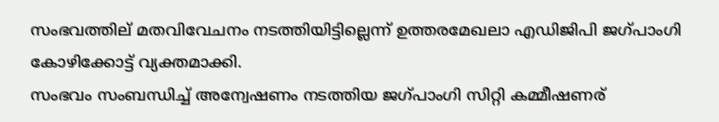സംഭവത്തില് മതവിവേചനം നടത്തിയിട്ടില്ലെന്ന് ഉത്തരമേഖലാ എഡിജിപി ജഗ്പാംഗി കോഴിക്കോട്ട് വ്യക്തമാക്കി.
സംഭവം സംബന്ധിച്ച് അന്വേഷണം നടത്തിയ ജഗ്പാംഗി സിറ്റി കമ്മീഷണര്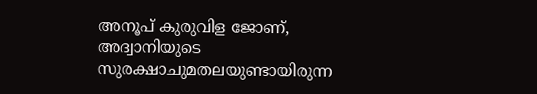അനൂപ് കുരുവിള ജോണ്, അദ്വാനിയുടെ സുരക്ഷാചുമതലയുണ്ടായിരുന്ന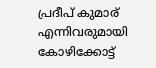പ്രദീപ് കുമാര് എന്നിവരുമായി കോഴിക്കോട്ട്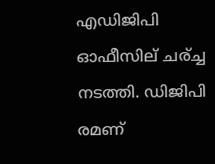എഡിജിപി ഓഫീസില് ചര്ച്ച നടത്തി. ഡിജിപി രമണ്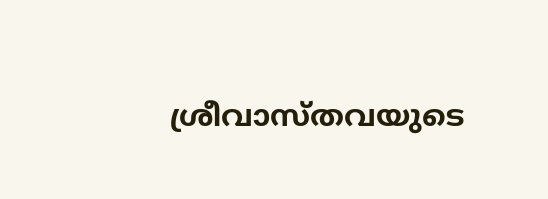ശ്രീവാസ്തവയുടെ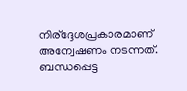നിര്ദ്ദേശപ്രകാരമാണ് അന്വേഷണം നടന്നത്.
ബന്ധപ്പെട്ട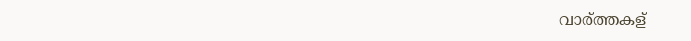വാര്ത്തകള്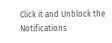Click it and Unblock the Notifications